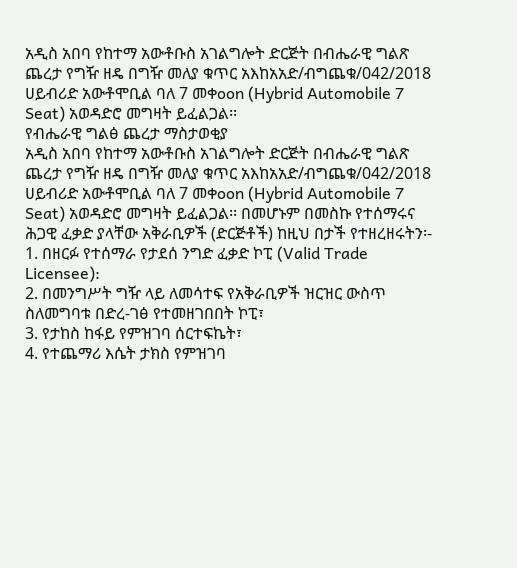አዲስ አበባ የከተማ አውቶቡስ አገልግሎት ድርጅት በብሔራዊ ግልጽ ጨረታ የግዥ ዘዴ በግዥ መለያ ቁጥር አእከአአድ/ብግጨቁ/042/2018 ሀይብሪድ አውቶሞቢል ባለ 7 መቀoon (Hybrid Automobile 7 Seat) አወዳድሮ መግዛት ይፈልጋል፡፡
የብሔራዊ ግልፅ ጨረታ ማስታወቂያ
አዲስ አበባ የከተማ አውቶቡስ አገልግሎት ድርጅት በብሔራዊ ግልጽ ጨረታ የግዥ ዘዴ በግዥ መለያ ቁጥር አእከአአድ/ብግጨቁ/042/2018 ሀይብሪድ አውቶሞቢል ባለ 7 መቀoon (Hybrid Automobile 7 Seat) አወዳድሮ መግዛት ይፈልጋል፡፡ በመሆኑም በመስኩ የተሰማሩና ሕጋዊ ፈቃድ ያላቸው አቅራቢዎች (ድርጅቶች) ከዚህ በታች የተዘረዘሩትን፡-
1. በዘርፉ የተሰማራ የታደሰ ንግድ ፈቃድ ኮፒ (Valid Trade Licensee):
2. በመንግሥት ግዥ ላይ ለመሳተፍ የአቅራቢዎች ዝርዝር ውስጥ ስለመግባቱ በድረ-ገፅ የተመዘገበበት ኮፒ፣
3. የታከስ ከፋይ የምዝገባ ሰርተፍኬት፣
4. የተጨማሪ እሴት ታክስ የምዝገባ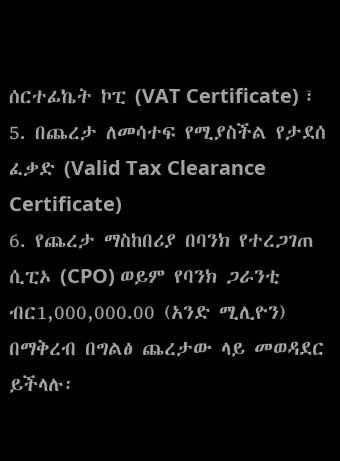ሰርተፊኬት ኮፒ (VAT Certificate) ፣
5. በጨረታ ለመሳተፍ የሚያስችል የታደሰ ፈቃድ (Valid Tax Clearance Certificate)
6. የጨረታ ማስከበሪያ በባንክ የተረጋገጠ ሲፒኦ (CPO) ወይም የባንክ ጋራንቲ ብር1,000,000.00 (አንድ ሚሊዮን) በማቅረብ በግልፅ ጨረታው ላይ መወዳደር ይችላሉ፡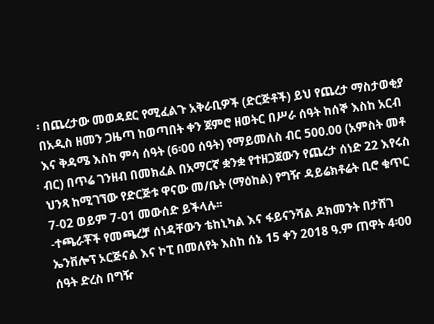፡ በጨረታው መወዳደር የሚፈልጉ አቅራቢዎች (ድርጅቶች) ይህ የጨረታ ማስታወቂያ በአዲስ ዘመን ጋዜጣ ከወጣበት ቀን ጀምሮ ዘወትር በሥራ ሰዓት ከሰኞ እስከ አርብ እና ቅዳሜ እስከ ምሳ ሰዓት (6፡00 ሰዓት) የማይመለስ ብር 500.00 (አምስት መቶ ብር) በጥሬ ገንዘብ በመክፈል በአማርኛ ቋንቋ የተዘጋጀውን የጨረታ ሰነድ 22 እየሩስ ህንጻ ከሚገኘው የድርጅቱ ዋናው መ/ቤት (ማዕከል) የግዥ ዳይሬክቶሬት ቢሮ ቁጥር 7-02 ወይም 7-01 መውሰድ ይችላሉ፡፡
-ተጫራቾች የመጫረቻ ሰነዳቸውን ቴከኒካል እና ፋይናንሻል ዶክመንት በታሸገ ኤንቨሎፕ ኦርጅናል እና ኮፒ በመለየት እስከ ሰኔ 15 ቀን 2018 ዓ.ም ጠዋት 4፡00 ሰዓት ድረስ በግዥ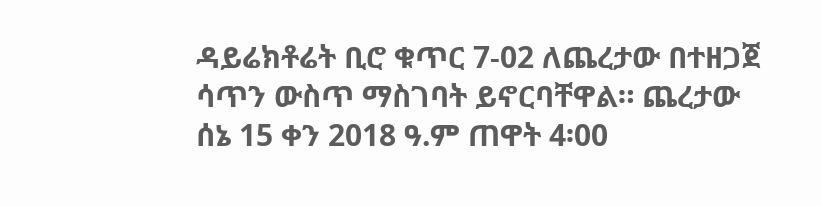ዳይሬክቶሬት ቢሮ ቁጥር 7-02 ለጨረታው በተዘጋጀ ሳጥን ውስጥ ማስገባት ይኖርባቸዋል። ጨረታው ሰኔ 15 ቀን 2018 ዓ.ም ጠዋት 4፡00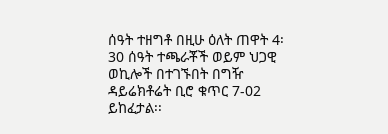ሰዓት ተዘግቶ በዚሁ ዕለት ጠዋት 4፡30 ሰዓት ተጫራቾች ወይም ህጋዊ ወኪሎች በተገኙበት በግዥ ዳይሬክቶሬት ቢሮ ቁጥር 7-02 ይከፈታል፡፡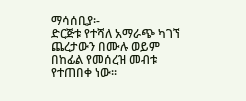ማሳሰቢያ፡-
ድርጅቱ የተሻለ አማራጭ ካገኘ ጨረታውን በሙሉ ወይም በከፊል የመሰረዝ መብቱ የተጠበቀ ነው፡፡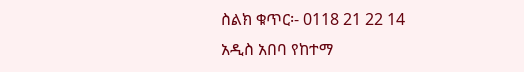ስልክ ቁጥር፡- 0118 21 22 14
አዲስ አበባ የከተማ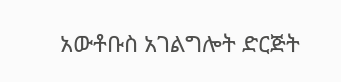አውቶቡስ አገልግሎት ድርጅት